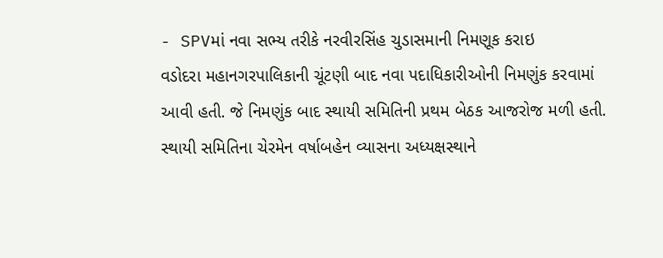- SPVમાં નવા સભ્ય તરીકે નરવીરસિંહ ચુડાસમાની નિમણૂક કરાઇ
વડોદરા મહાનગરપાલિકાની ચૂંટણી બાદ નવા પદાધિકારીઓની નિમણુંક કરવામાં આવી હતી. જે નિમણુંક બાદ સ્થાયી સમિતિની પ્રથમ બેઠક આજરોજ મળી હતી. સ્થાયી સમિતિના ચેરમેન વર્ષાબહેન વ્યાસના અધ્યક્ષસ્થાને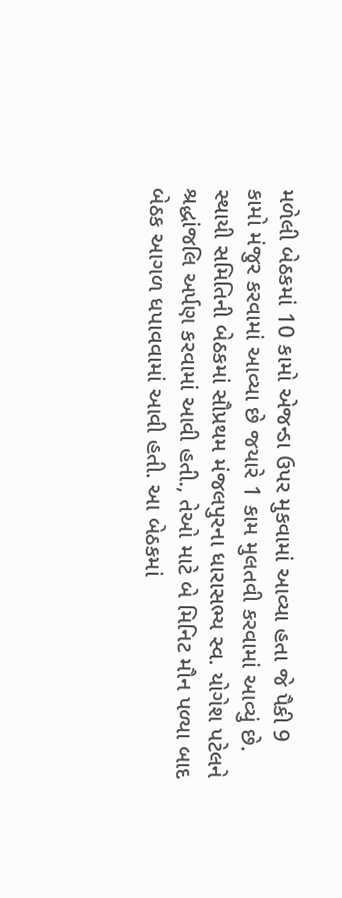મળેલી બેઠકમાં 10 કામો એજન્ડા ઉપર મુકવામાં આવ્યા હતા જે પૈકી 9 કામો મંજુર કરવામાં આવ્યા છે જયારે 1 કામ મુલતવી કરવામાં આવ્યું છે.
સ્થાયી સમિતિની બેઠકમાં સૌપ્રથમ મંજલપુરના ધારાસભ્ય સ્વ. યોગેશ પટેલને શ્રદ્ધાંજલિ અર્પણ કરવામાં આવી હતી., તેઓ માટે બે મિનિટ મૌન પળ્યા બાદ બેઠક આગળ ધપાવવામાં આવી હતી. આ બેઠકમાં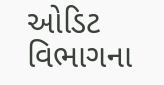ઓડિટ વિભાગના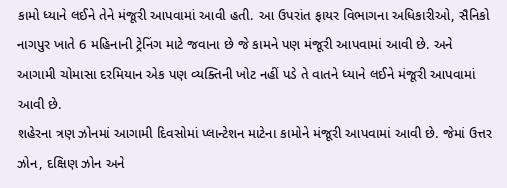કામો ધ્યાને લઈને તેને મંજૂરી આપવામાં આવી હતી. આ ઉપરાંત ફાયર વિભાગના અધિકારીઓ, સૈનિકો નાગપુર ખાતે 6 મહિનાની ટ્રેનિંગ માટે જવાના છે જે કામને પણ મંજૂરી આપવામાં આવી છે. અને આગામી ચોમાસા દરમિયાન એક પણ વ્યક્તિની ખોટ નહીં પડે તે વાતને ધ્યાને લઈને મંજૂરી આપવામાં આવી છે.
શહેરના ત્રણ ઝોનમાં આગામી દિવસોમાં પ્લાન્ટેશન માટેના કામોને મંજૂરી આપવામાં આવી છે. જેમાં ઉત્તર ઝોન, દક્ષિણ ઝોન અને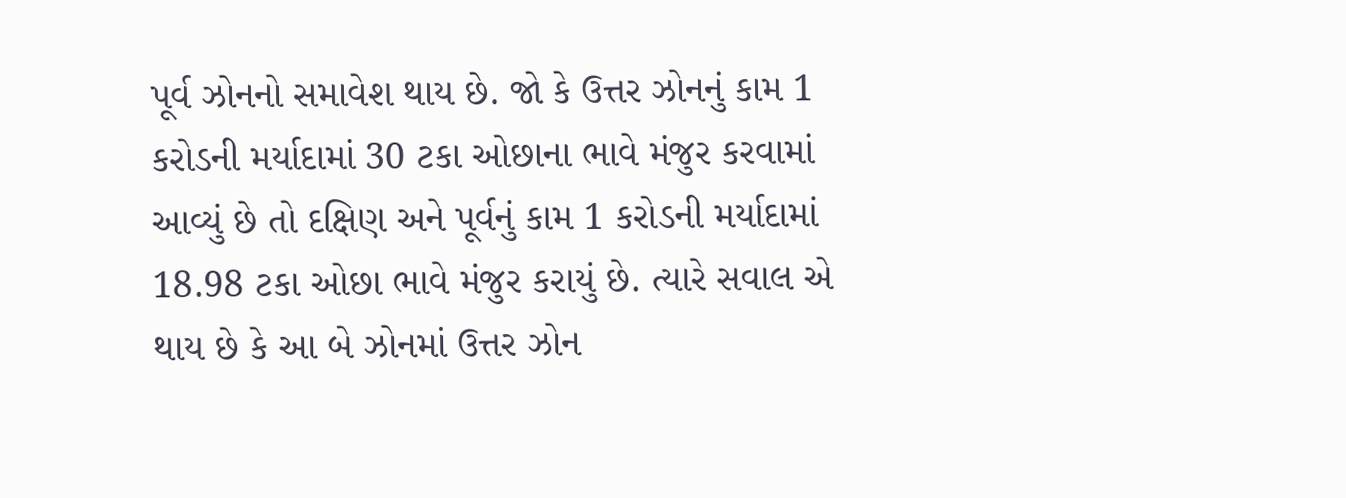પૂર્વ ઝોનનો સમાવેશ થાય છે. જો કે ઉત્તર ઝોનનું કામ 1 કરોડની મર્યાદામાં 30 ટકા ઓછાના ભાવે મંજુર કરવામાં આવ્યું છે તો દક્ષિણ અને પૂર્વનું કામ 1 કરોડની મર્યાદામાં 18.98 ટકા ઓછા ભાવે મંજુર કરાયું છે. ત્યારે સવાલ એ થાય છે કે આ બે ઝોનમાં ઉત્તર ઝોન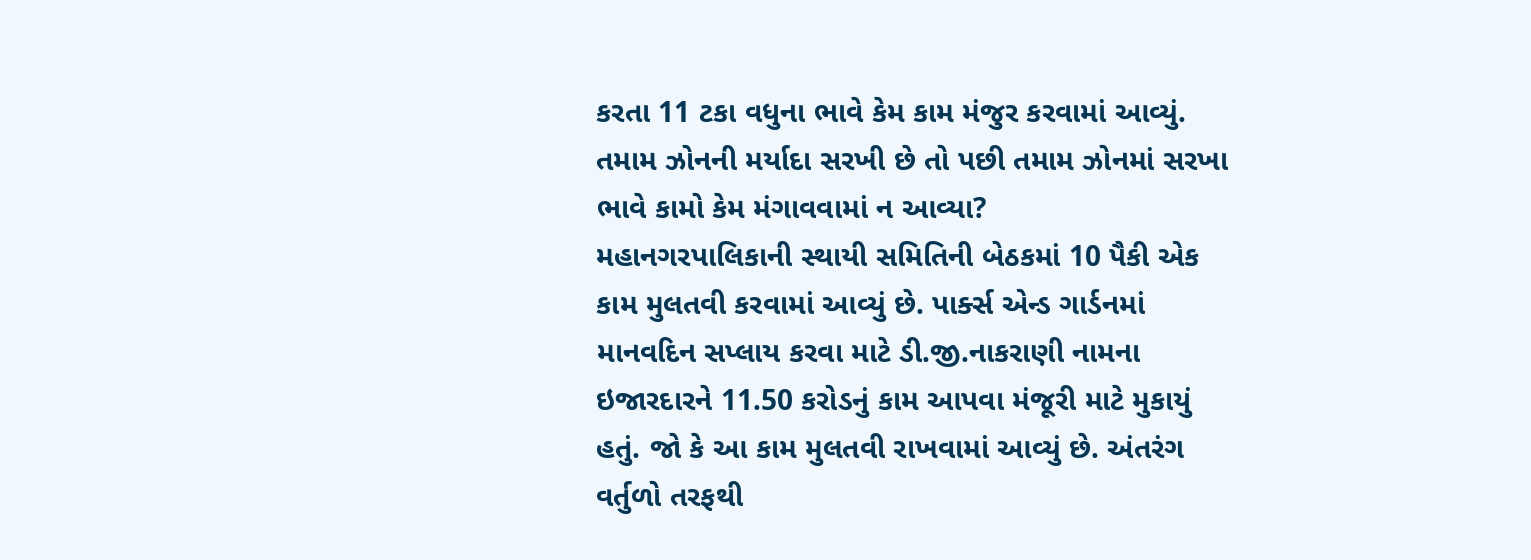કરતા 11 ટકા વધુના ભાવે કેમ કામ મંજુર કરવામાં આવ્યું. તમામ ઝોનની મર્યાદા સરખી છે તો પછી તમામ ઝોનમાં સરખા ભાવે કામો કેમ મંગાવવામાં ન આવ્યા?
મહાનગરપાલિકાની સ્થાયી સમિતિની બેઠકમાં 10 પૈકી એક કામ મુલતવી કરવામાં આવ્યું છે. પાર્ક્સ એન્ડ ગાર્ડનમાં માનવદિન સપ્લાય કરવા માટે ડી.જી.નાકરાણી નામના ઇજારદારને 11.50 કરોડનું કામ આપવા મંજૂરી માટે મુકાયું હતું. જો કે આ કામ મુલતવી રાખવામાં આવ્યું છે. અંતરંગ વર્તુળો તરફથી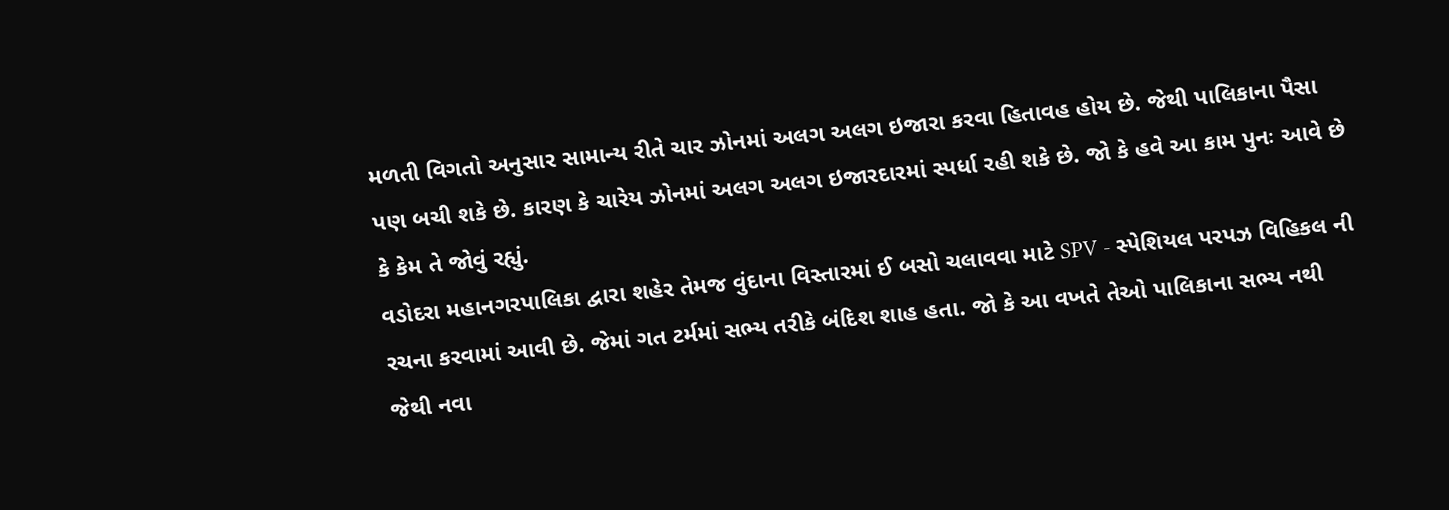મળતી વિગતો અનુસાર સામાન્ય રીતે ચાર ઝોનમાં અલગ અલગ ઇજારા કરવા હિતાવહ હોય છે. જેથી પાલિકાના પૈસા પણ બચી શકે છે. કારણ કે ચારેય ઝોનમાં અલગ અલગ ઇજારદારમાં સ્પર્ધા રહી શકે છે. જો કે હવે આ કામ પુનઃ આવે છે કે કેમ તે જોવું રહ્યું.
વડોદરા મહાનગરપાલિકા દ્વારા શહેર તેમજ વુંદાના વિસ્તારમાં ઈ બસો ચલાવવા માટે SPV - સ્પેશિયલ પરપઝ વિહિકલ ની રચના કરવામાં આવી છે. જેમાં ગત ટર્મમાં સભ્ય તરીકે બંદિશ શાહ હતા. જો કે આ વખતે તેઓ પાલિકાના સભ્ય નથી જેથી નવા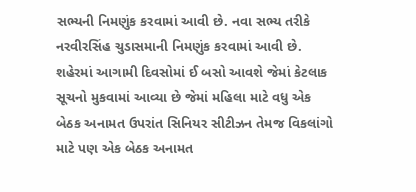સભ્યની નિમણુંક કરવામાં આવી છે. નવા સભ્ય તરીકે નરવીરસિંહ ચુડાસમાની નિમણુંક કરવામાં આવી છે. શહેરમાં આગામી દિવસોમાં ઈ બસો આવશે જેમાં કેટલાક સૂચનો મુકવામાં આવ્યા છે જેમાં મહિલા માટે વધુ એક બેઠક અનામત ઉપરાંત સિનિયર સીટીઝન તેમજ વિકલાંગો માટે પણ એક બેઠક અનામત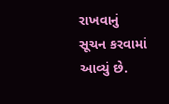રાખવાનું સૂચન કરવામાં આવ્યું છે.